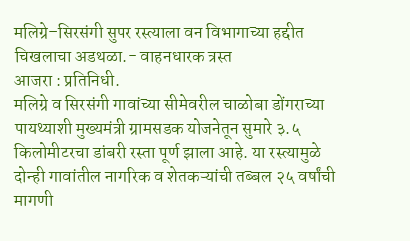मलिग्रे–सिरसंगी सुपर रस्त्याला वन विभागाच्या हद्दीत चिखलाचा अडथळा.- वाहनधारक त्रस्त
आजरा : प्रतिनिधी.
मलिग्रे व सिरसंगी गावांच्या सीमेवरील चाळोबा डोंगराच्या पायथ्याशी मुख्यमंत्री ग्रामसडक योजनेतून सुमारे ३.५ किलोमीटरचा डांबरी रस्ता पूर्ण झाला आहे. या रस्त्यामुळे दोन्ही गावांतील नागरिक व शेतकऱ्यांची तब्बल २५ वर्षांची मागणी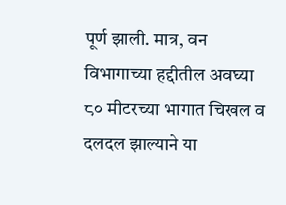पूर्ण झाली. मात्र, वन विभागाच्या हद्दीतील अवघ्या ८० मीटरच्या भागात चिखल व दलदल झाल्याने या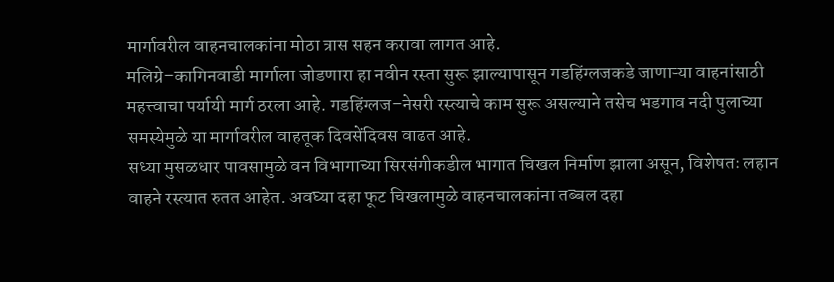मार्गावरील वाहनचालकांना मोठा त्रास सहन करावा लागत आहे.
मलिग्रे–कागिनवाडी मार्गाला जोडणारा हा नवीन रस्ता सुरू झाल्यापासून गडहिंग्लजकडे जाणाऱ्या वाहनांसाठी महत्त्वाचा पर्यायी मार्ग ठरला आहे. गडहिंग्लज–नेसरी रस्त्याचे काम सुरू असल्याने तसेच भडगाव नदी पुलाच्या समस्येमुळे या मार्गावरील वाहतूक दिवसेंदिवस वाढत आहे.
सध्या मुसळधार पावसामुळे वन विभागाच्या सिरसंगीकडील भागात चिखल निर्माण झाला असून, विशेषतः लहान वाहने रस्त्यात रुतत आहेत. अवघ्या दहा फूट चिखलामुळे वाहनचालकांना तब्बल दहा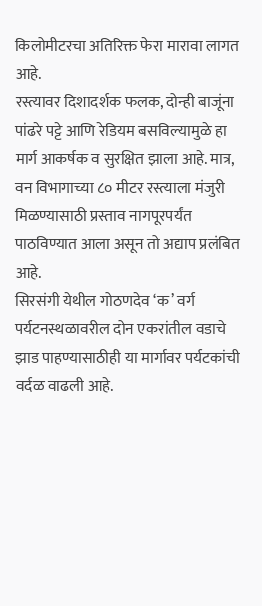किलोमीटरचा अतिरिक्त फेरा मारावा लागत आहे.
रस्त्यावर दिशादर्शक फलक, दोन्ही बाजूंना पांढरे पट्टे आणि रेडियम बसविल्यामुळे हा मार्ग आकर्षक व सुरक्षित झाला आहे. मात्र, वन विभागाच्या ८० मीटर रस्त्याला मंजुरी मिळण्यासाठी प्रस्ताव नागपूरपर्यंत पाठविण्यात आला असून तो अद्याप प्रलंबित आहे.
सिरसंगी येथील गोठणदेव ‘क’ वर्ग पर्यटनस्थळावरील दोन एकरांतील वडाचे झाड पाहण्यासाठीही या मार्गावर पर्यटकांची वर्दळ वाढली आहे.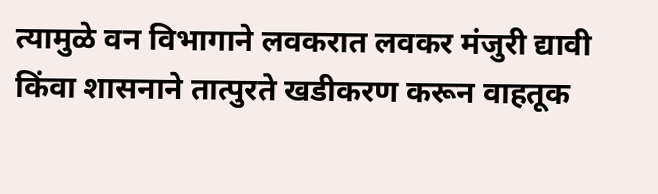त्यामुळे वन विभागाने लवकरात लवकर मंजुरी द्यावी किंवा शासनाने तात्पुरते खडीकरण करून वाहतूक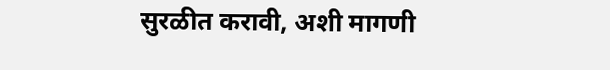सुरळीत करावी, अशी मागणी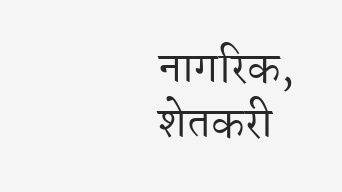नागरिक, शेतकरी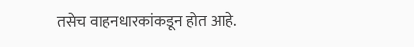तसेच वाहनधारकांकडून होत आहे.